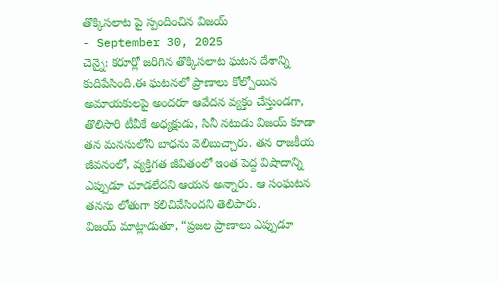తొక్కిసలాట పై స్పందించిన విజయ్
- September 30, 2025
చెన్నై: కరూర్లో జరిగిన తొక్కిసలాట ఘటన దేశాన్ని కుదిపేసింది.ఈ ఘటనలో ప్రాణాలు కోల్పోయిన అమాయకులపై అందరూ ఆవేదన వ్యక్తం చేస్తుండగా, తొలిసారి టీవీకే అధ్యక్షుడు, సినీ నటుడు విజయ్ కూడా తన మనసులోని బాధను వెలిబుచ్చారు. తన రాజకీయ జీవనంలో, వ్యక్తిగత జీవితంలో ఇంత పెద్ద విషాదాన్ని ఎప్పుడూ చూడలేదని ఆయన అన్నారు. ఆ సంఘటన తనను లోతుగా కలిచివేసిందని తెలిపారు.
విజయ్ మాట్లాడుతూ, “ప్రజల ప్రాణాలు ఎప్పుడూ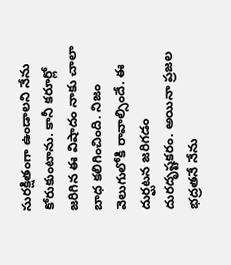సురక్షితంగా ఉండాలని నేను కోరుకుంటాను. కానీ కరూర్లో జరిగిన ఈ విషాదం నాకు చాలా బాధ కలిగించింది. నిజం వెలుగులోకి రావాల్సిందే. ఈ దుర్ఘటన జరిగడం దురదృష్టకరం. అయినా ప్రజల భద్రతనే నేను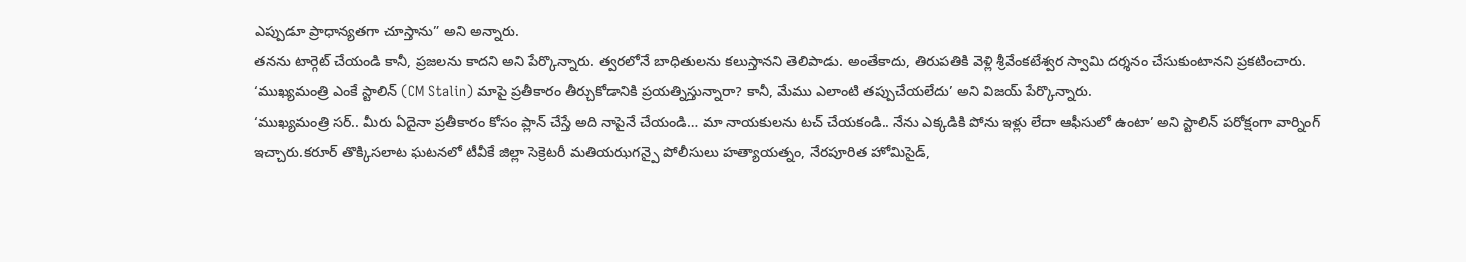ఎప్పుడూ ప్రాధాన్యతగా చూస్తాను” అని అన్నారు.
తనను టార్గెట్ చేయండి కానీ, ప్రజలను కాదని అని పేర్కొన్నారు. త్వరలోనే బాధితులను కలుస్తానని తెలిపాడు. అంతేకాదు, తిరుపతికి వెళ్లి శ్రీవేంకటేశ్వర స్వామి దర్శనం చేసుకుంటానని ప్రకటించారు. ‘ముఖ్యమంత్రి ఎంకే స్టాలిన్ (CM Stalin) మాపై ప్రతీకారం తీర్చుకోడానికి ప్రయత్నిస్తున్నారా? కానీ, మేము ఎలాంటి తప్పుచేయలేదు’ అని విజయ్ పేర్కొన్నారు.
‘ముఖ్యమంత్రి సర్.. మీరు ఏదైనా ప్రతీకారం కోసం ప్లాన్ చేస్తే అది నాపైనే చేయండి… మా నాయకులను టచ్ చేయకండి.. నేను ఎక్కడికి పోను ఇళ్లు లేదా ఆఫీసులో ఉంటా’ అని స్టాలిన్ పరోక్షంగా వార్నింగ్ ఇచ్చారు.కరూర్ తొక్కిసలాట ఘటనలో టీవీకే జిల్లా సెక్రెటరీ మతియఝగన్పై పోలీసులు హత్యాయత్నం, నేరపూరిత హోమిసైడ్,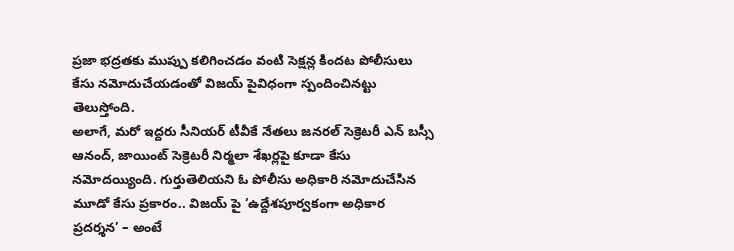ప్రజా భద్రతకు ముప్పు కలిగించడం వంటి సెక్షన్ల కిందట పోలీసులు కేసు నమోదుచేయడంతో విజయ్ పైవిధంగా స్పందించినట్టు తెలుస్తోంది.
అలాగే, మరో ఇద్దరు సీనియర్ టీవీకే నేతలు జనరల్ సెక్రెటరీ ఎన్ బస్సీ ఆనంద్, జాయింట్ సెక్రెటరీ నిర్మలా శేఖర్లపై కూడా కేసు నమోదయ్యింది. గుర్తుతెలియని ఓ పోలీసు అధికారి నమోదుచేసిన మూడో కేసు ప్రకారం.. విజయ్ పై ‘ఉద్దేశపూర్వకంగా అధికార ప్రదర్శన’ – అంటే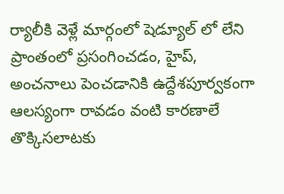ర్యాలీకి వెళ్లే మార్గంలో షెడ్యూల్ లో లేని ప్రాంతంలో ప్రసంగించడం, హైప్, అంచనాలు పెంచడానికి ఉద్దేశపూర్వకంగా ఆలస్యంగా రావడం వంటి కారణాలే తొక్కిసలాటకు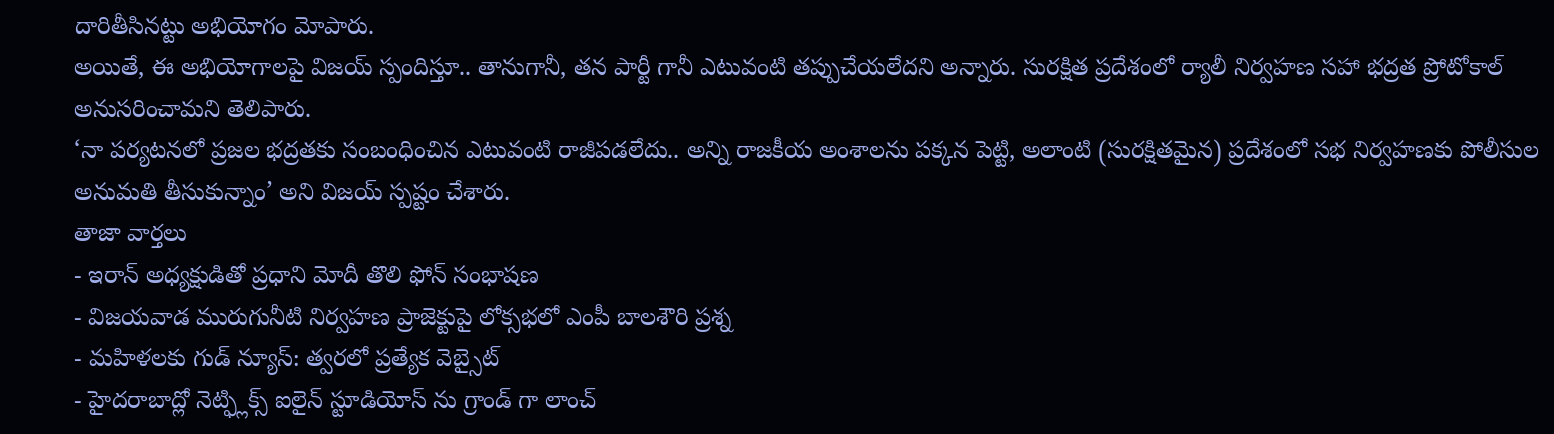దారితీసినట్టు అభియోగం మోపారు.
అయితే, ఈ అభియోగాలపై విజయ్ స్పందిస్తూ.. తానుగానీ, తన పార్టీ గానీ ఎటువంటి తప్పుచేయలేదని అన్నారు. సురక్షిత ప్రదేశంలో ర్యాలీ నిర్వహణ సహా భద్రత ప్రోటోకాల్ అనుసరించామని తెలిపారు.
‘నా పర్యటనలో ప్రజల భద్రతకు సంబంధించిన ఎటువంటి రాజీపడలేదు.. అన్ని రాజకీయ అంశాలను పక్కన పెట్టి, అలాంటి (సురక్షితమైన) ప్రదేశంలో సభ నిర్వహణకు పోలీసుల అనుమతి తీసుకున్నాం’ అని విజయ్ స్పష్టం చేశారు.
తాజా వార్తలు
- ఇరాన్ అధ్యక్షుడితో ప్రధాని మోదీ తొలి ఫోన్ సంభాషణ
- విజయవాడ మురుగునీటి నిర్వహణ ప్రాజెక్టుపై లోక్సభలో ఎంపీ బాలశౌరి ప్రశ్న
- మహిళలకు గుడ్ న్యూస్: త్వరలో ప్రత్యేక వెబ్సైట్
- హైదరాబాద్లో నెట్ఫ్లిక్స్ ఐలైన్ స్టూడియోస్ ను గ్రాండ్ గా లాంచ్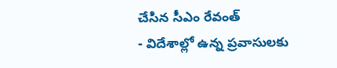చేసిన సీఎం రేవంత్
- విదేశాల్లో ఉన్న ప్రవాసులకు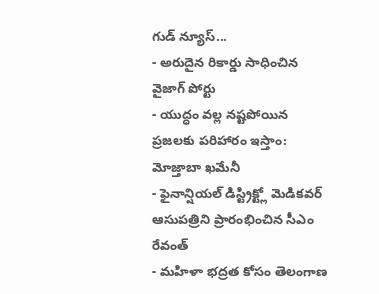గుడ్ న్యూస్...
- అరుదైన రికార్డు సాధించిన వైజాగ్ పోర్టు
- యుద్ధం వల్ల నష్టపోయిన ప్రజలకు పరిహారం ఇస్తాం: మోజ్తాబా ఖమేనీ
- ఫైనాన్షియల్ డిస్ట్రిక్ట్లో మెడికవర్ ఆసుపత్రిని ప్రారంభించిన సీఎం రేవంత్
- మహిళా భద్రత కోసం తెలంగాణ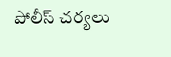పోలీస్ చర్యలు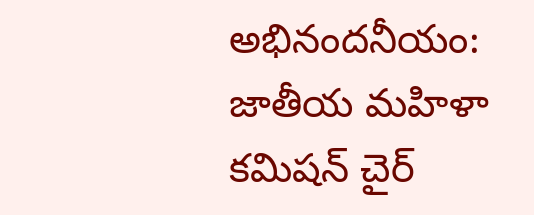అభినందనీయం: జాతీయ మహిళా కమిషన్ చైర్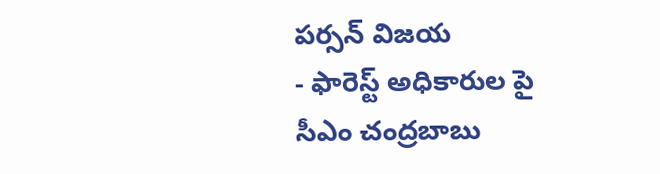పర్సన్ విజయ
- ఫారెస్ట్ అధికారుల పై సీఎం చంద్రబాబు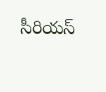సీరియస్